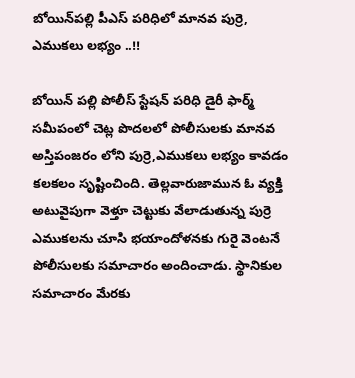బోయిన్‌పల్లి పీఎస్‌ పరిధిలో మానవ పుర్రె, ఎముకలు లభ్యం ..!!

బోయిన్ పల్లి పోలీస్ స్టేషన్ పరిధి డైరీ ఫార్మ్ సమీపంలో చెట్ల పొదలలో పోలీసులకు మానవ అస్తిపంజరం లోని పుర్రె,ఎముకలు లభ్యం కావడం కలకలం సృష్టించింది. తెల్లవారుజామున ఓ వ్యక్తి అటువైపుగా వెళ్తూ చెట్టుకు వేలాడుతున్న పుర్రె ఎముకలను చూసి భయాందోళనకు గురై వెంటనే పోలీసులకు సమాచారం అందించాడు. స్థానికుల సమాచారం మేరకు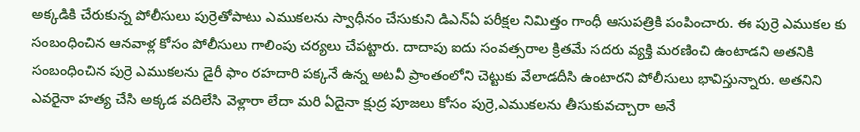అక్కడికి చేరుకున్న పోలీసులు పుర్రెతోపాటు ఎముకలను స్వాధీనం చేసుకుని డిఎన్ఏ పరీక్షల నిమిత్తం గాంధీ ఆసుపత్రికి పంపించారు. ఈ పుర్రె ఎముకల కు సంబంధించిన ఆనవాళ్ల కోసం పోలీసులు గాలింపు చర్యలు చేపట్టారు. దాదాపు ఐదు సంవత్సరాల క్రితమే సదరు వ్యక్తి మరణించి ఉంటాడని అతనికి సంబంధించిన పుర్రె ఎముకలను డైరీ ఫాం రహదారి పక్కనే ఉన్న అటవీ ప్రాంతంలోని చెట్టుకు వేలాడదీసి ఉంటారని పోలీసులు భావిస్తున్నారు. అతనిని ఎవరైనా హత్య చేసి అక్కడ వదిలేసి వెళ్లారా లేదా మరి ఏదైనా క్షుద్ర పూజలు కోసం పుర్రె,ఎముకలను తీసుకువచ్చారా అనే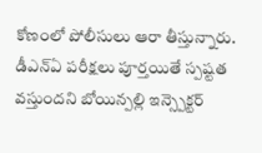కోణంలో పోలీసులు ఆరా తీస్తున్నారు. డీఎన్ఏ పరీక్షలు పూర్తయితే స్పష్టత వస్తుందని బోయిన్పల్లి ఇన్స్పెక్టర్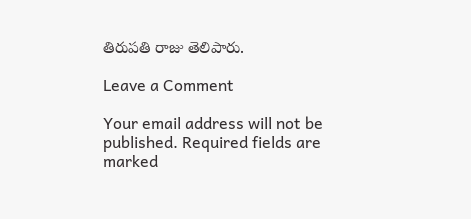తిరుపతి రాజు తెలిపారు.

Leave a Comment

Your email address will not be published. Required fields are marked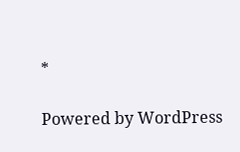*

Powered by WordPress